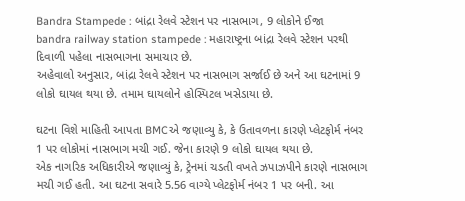Bandra Stampede : બાંદ્રા રેલવે સ્ટેશન પર નાસભાગ, 9 લોકોને ઈજા
bandra railway station stampede : મહારાષ્ટ્રના બાંદ્રા રેલવે સ્ટેશન પરથી દિવાળી પહેલા નાસભાગના સમાચાર છે.
અહેવાલો અનુસાર, બાંદ્રા રેલવે સ્ટેશન પર નાસભાગ સર્જાઈ છે અને આ ઘટનામાં 9 લોકો ઘાયલ થયા છે. તમામ ઘાયલોને હોસ્પિટલ ખસેડાયા છે.

ઘટના વિશે માહિતી આપતા BMCએ જણાવ્યુ કે, કે ઉતાવળના કારણે પ્લેટફોર્મ નંબર 1 પર લોકોમાં નાસભાગ મચી ગઈ. જેના કારણે 9 લોકો ઘાયલ થયા છે.
એક નાગરિક અધિકારીએ જણાવ્યું કે, ટ્રેનમાં ચડતી વખતે ઝપાઝપીને કારણે નાસભાગ મચી ગઈ હતી. આ ઘટના સવારે 5.56 વાગ્યે પ્લેટફોર્મ નંબર 1 પર બની. આ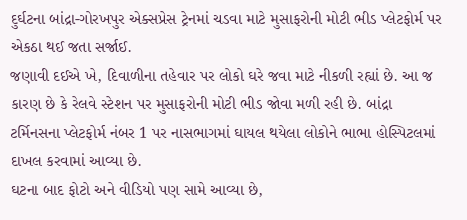દુર્ઘટના બાંદ્રા-ગોરખપુર એક્સપ્રેસ ટ્રેનમાં ચડવા માટે મુસાફરોની મોટી ભીડ પ્લેટફોર્મ પર એકઠા થઈ જતા સર્જાઈ.
જણાવી દઈએ ખે, દિવાળીના તહેવાર પર લોકો ઘરે જવા માટે નીકળી રહ્યાં છે. આ જ કારણ છે કે રેલવે સ્ટેશન પર મુસાફરોની મોટી ભીડ જોવા મળી રહી છે. બાંદ્રા ટર્મિનસના પ્લેટફોર્મ નંબર 1 પર નાસભાગમાં ઘાયલ થયેલા લોકોને ભાભા હોસ્પિટલમાં દાખલ કરવામાં આવ્યા છે.
ઘટના બાદ ફોટો અને વીડિયો પણ સામે આવ્યા છે,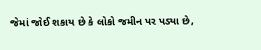જેમાં જોઈ શકાય છે કે લોકો જમીન પર પડ્યા છે,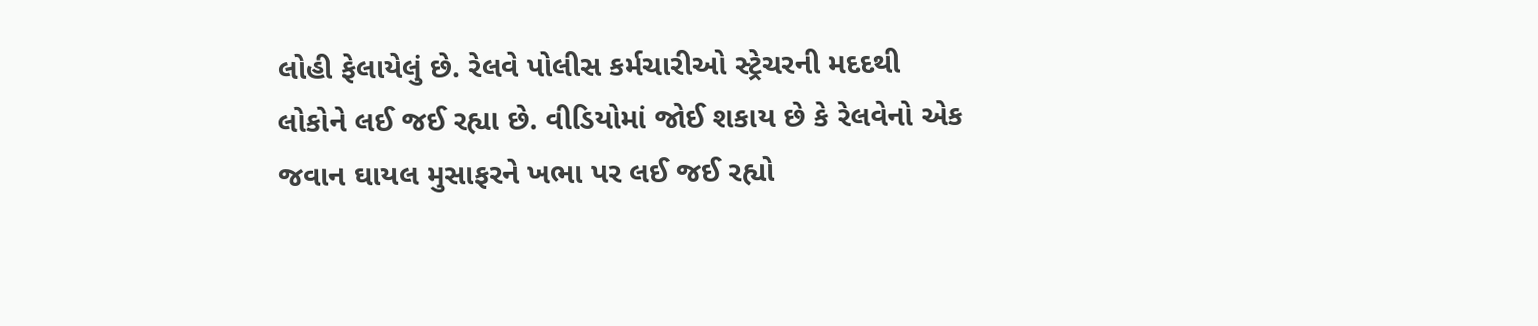લોહી ફેલાયેલું છે. રેલવે પોલીસ કર્મચારીઓ સ્ટ્રેચરની મદદથી લોકોને લઈ જઈ રહ્યા છે. વીડિયોમાં જોઈ શકાય છે કે રેલવેનો એક જવાન ઘાયલ મુસાફરને ખભા પર લઈ જઈ રહ્યો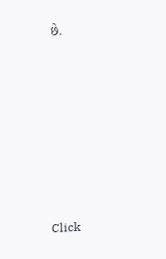છે.












Click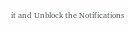it and Unblock the Notifications